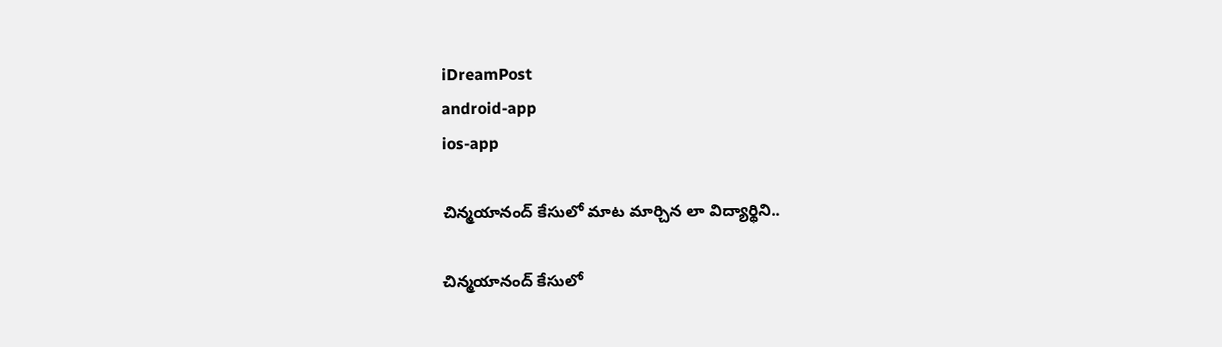iDreamPost
android-app
ios-app

చిన్మయానంద్‌ కేసులో మాట మార్చిన లా విద్యార్థిని..

చిన్మయానంద్‌ కేసులో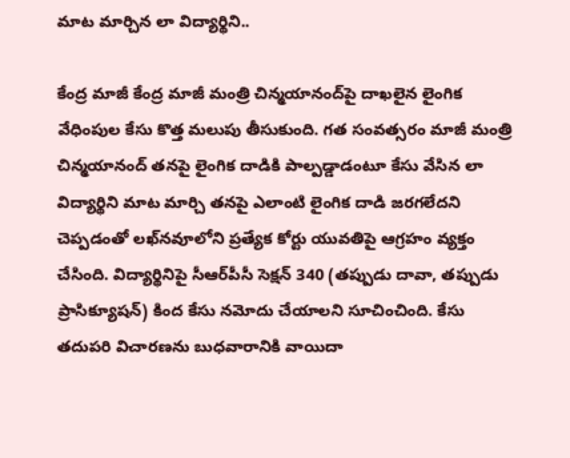మాట మార్చిన లా విద్యార్థిని..

కేంద్ర మాజీ కేంద్ర మాజీ మంత్రి చిన్మయానంద్‌పై దాఖలైన లైంగిక వేధింపుల కేసు కొత్త మలుపు తీసుకుంది. గత సంవత్సరం మాజీ మంత్రి చిన్మయానంద్ తనపై లైంగిక దాడికి పాల్పడ్డాడంటూ కేసు వేసిన లా విద్యార్థిని మాట మార్చి తనపై ఎలాంటి లైంగిక దాడి జరగలేదని చెప్పడంతో లఖ్‌నవూలోని ప్రత్యేక కోర్టు యువతిపై ఆగ్రహం వ్యక్తం చేసింది. విద్యార్థినిపై సీఆర్‌పీసీ సెక్షన్ 340 (తప్పుడు దావా, తప్పుడు ప్రాసిక్యూషన్) కింద కేసు నమోదు చేయాలని సూచించింది. కేసు తదుపరి విచారణను బుధవారానికి వాయిదా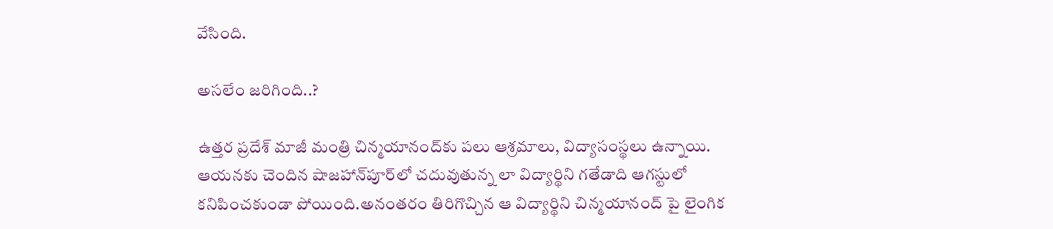వేసింది.

అసలేం జరిగింది..?

ఉత్తర ప్రదేశ్‌ మాజీ మంత్రి చిన్మయానంద్‌కు పలు ఆశ్రమాలు, విద్యాసంస్థలు ఉన్నాయి. ఆయనకు చెందిన షాజహాన్‌పూర్‌లో చదువుతున్న లా విద్యార్థిని గతేడాది ఆగస్టులో కనిపించకుండా పోయింది.అనంతరం తిరిగొచ్చిన ఆ విద్యార్థిని చిన్మయానంద్ పై లైంగిక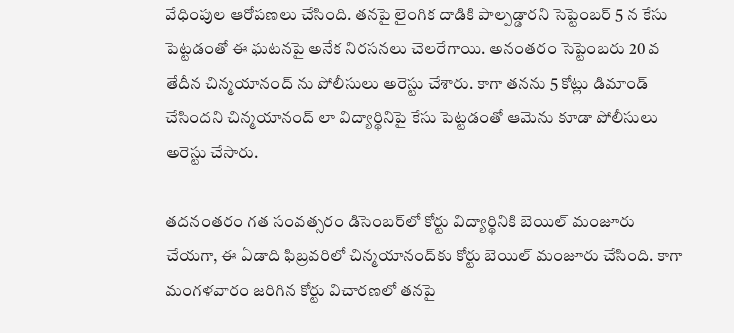వేధింపుల ఆరోపణలు చేసింది. తనపై లైంగిక దాడికి పాల్పడ్డారని సెప్టెంబర్ 5 న కేసు పెట్టడంతో ఈ ఘటనపై అనేక నిరసనలు చెలరేగాయి. అనంతరం సెప్టెంబరు 20 వ తేదీన చిన్మయానంద్ ను పోలీసులు అరెస్టు చేశారు. కాగా తనను 5 కోట్లు డిమాండ్ చేసిందని చిన్మయానంద్ లా విద్యార్థినిపై కేసు పెట్టడంతో ఆమెను కూడా పోలీసులు అరెస్టు చేసారు.

తదనంతరం గత సంవత్సరం డిసెంబర్‌లో కోర్టు విద్యార్థినికి బెయిల్‌ మంజూరు చేయగా, ఈ ఏడాది ఫిబ్రవరిలో చిన్మయానంద్‌కు కోర్టు బెయిల్‌ మంజూరు చేసింది. కాగా మంగళవారం జరిగిన కోర్టు విచారణలో తనపై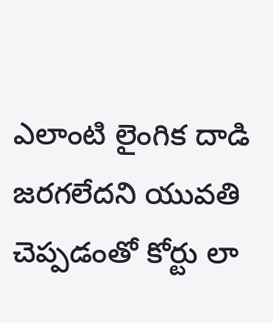ఎలాంటి లైంగిక దాడి జరగలేదని యువతి చెప్పడంతో కోర్టు లా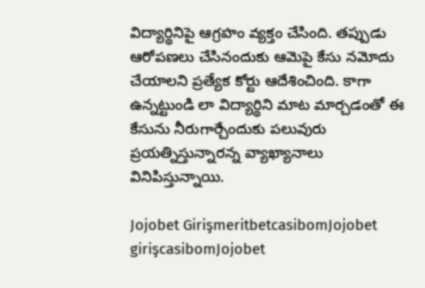విద్యార్థినిపై ఆగ్రహం వ్యక్తం చేసింది. తప్పుడు ఆరోపణలు చేసినందుకు ఆమెపై కేసు నమోదు చేయాలని ప్రత్యేక కోర్టు ఆదేశించింది. కాగా ఉన్నట్టుండి లా విద్యార్థిని మాట మార్చడంతో ఈ కేసును నీరుగార్చేందుకు పలువురు ప్రయత్నిస్తున్నారన్న వ్యాఖ్యానాలు వినిపిస్తున్నాయి.

Jojobet GirişmeritbetcasibomJojobet girişcasibomJojobet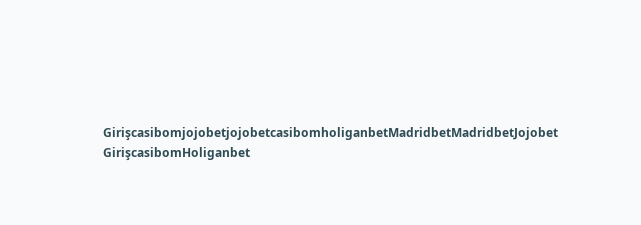GirişcasibomjojobetjojobetcasibomholiganbetMadridbetMadridbetJojobet GirişcasibomHoliganbet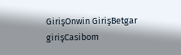GirişOnwin GirişBetgar girişCasibom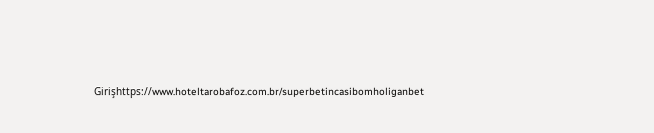Girişhttps://www.hoteltarobafoz.com.br/superbetincasibomholiganbet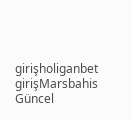girişholiganbet girişMarsbahis Güncel